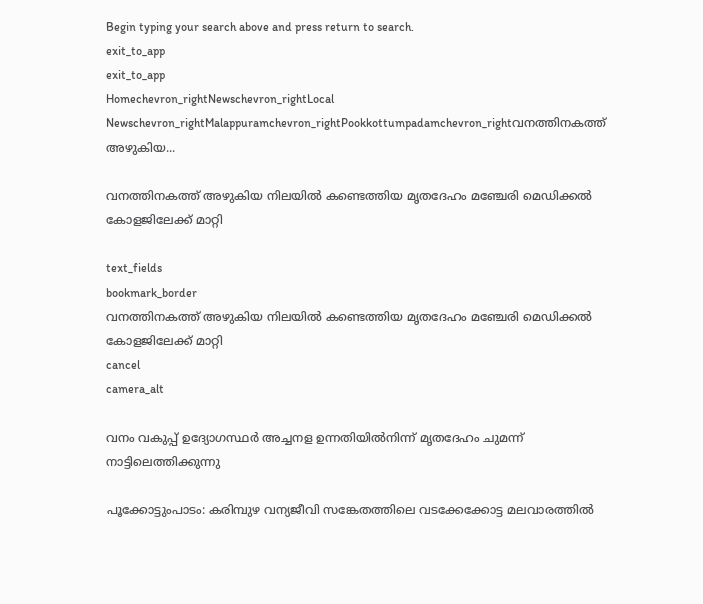Begin typing your search above and press return to search.
exit_to_app
exit_to_app
Homechevron_rightNewschevron_rightLocal Newschevron_rightMalappuramchevron_rightPookkottumpadamchevron_rightവനത്തിനകത്ത് അഴുകിയ...

വനത്തിനകത്ത് അഴുകിയ നിലയിൽ കണ്ടെത്തിയ മൃതദേഹം മഞ്ചേരി മെഡിക്കൽ കോളജിലേക്ക് മാറ്റി

text_fields
bookmark_border
വനത്തിനകത്ത് അഴുകിയ നിലയിൽ കണ്ടെത്തിയ മൃതദേഹം മഞ്ചേരി മെഡിക്കൽ കോളജിലേക്ക് മാറ്റി
cancel
camera_alt

വനം വകുപ്പ് ഉദ്യോഗസ്ഥർ അച്ചനള ഉന്നതിയിൽനിന്ന് മൃതദേഹം ചുമന്ന് നാട്ടിലെത്തിക്കുന്നു

പൂക്കോട്ടുംപാടം: കരിമ്പുഴ വന്യജീവി സങ്കേതത്തിലെ വടക്കേക്കോട്ട മലവാരത്തിൽ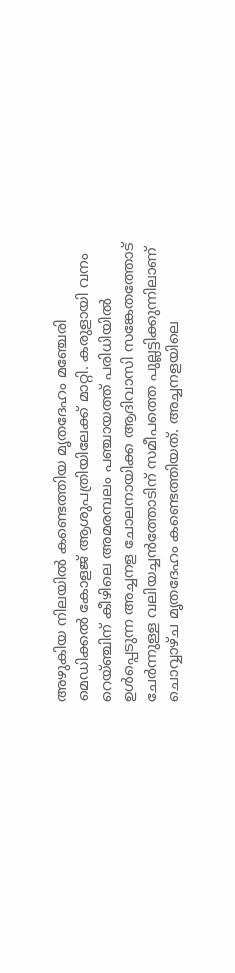അഴുകിയ നിലയിൽ കണ്ടെത്തിയ മൃതദേഹം മഞ്ചേരി മെഡിക്കൽ കോളജ് ആശുപത്രിയിലേക്ക് മാറ്റി. കരുളായി വനം റെയ്ഞ്ചിന് കീഴിലെ അമരമ്പലം പഞ്ചായത്ത് പരിധിയിൽ ഉൾപ്പെടുന്ന അച്ചനള ചോലനായിക്ക ആദിവാസി സങ്കേതത്തോട് ചേർന്നുള്ള വലിയച്ചൻത്തോടിന് സമീപത്തെ പുല്ലട്ടിക്കുന്നിലാണ് ചൊവ്വാഴ്ച മൃതദേഹം കണ്ടെത്തിയത്. അച്ചനളയിലെ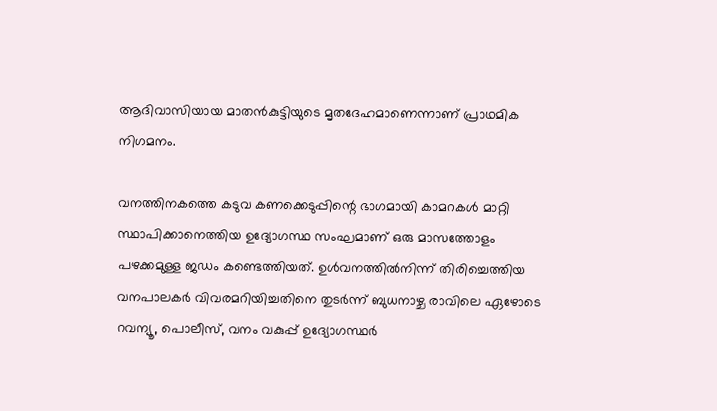ആദിവാസിയായ മാതൻകുട്ടിയുടെ മൃതദേഹമാണെന്നാണ് പ്രാഥമിക നിഗമനം.

വനത്തിനകത്തെ കടുവ കണക്കെടുപ്പിന്റെ ഭാഗമായി കാമറകൾ മാറ്റി സ്ഥാപിക്കാനെത്തിയ ഉദ്യോഗസ്ഥ സംഘമാണ് ഒരു മാസത്തോളം പഴക്കമുള്ള ജഡം കണ്ടെത്തിയത്. ഉൾവനത്തിൽനിന്ന് തിരിച്ചെത്തിയ വനപാലകർ വിവരമറിയിച്ചതിനെ തുടർന്ന് ബുധനാഴ്ച രാവിലെ ഏഴോടെ റവന്യൂ, പൊലീസ്, വനം വകുപ്പ് ഉദ്യോഗസ്ഥർ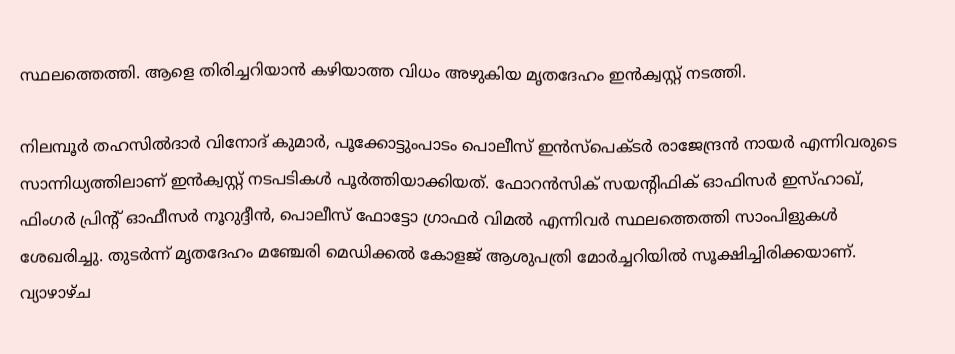സ്ഥലത്തെത്തി. ആളെ തിരിച്ചറിയാൻ കഴിയാത്ത വിധം അഴുകിയ മൃതദേഹം ഇൻക്വസ്റ്റ് നടത്തി.

നിലമ്പൂർ തഹസിൽദാർ വിനോദ് കുമാർ, പൂക്കോട്ടുംപാടം പൊലീസ് ഇൻസ്‌പെക്ടർ രാജേന്ദ്രൻ നായർ എന്നിവരുടെ സാന്നിധ്യത്തിലാണ് ഇൻക്വസ്റ്റ് നടപടികൾ പൂർത്തിയാക്കിയത്. ഫോറൻസിക് സയന്റിഫിക് ഓഫിസർ ഇസ്ഹാഖ്, ഫിംഗർ പ്രിന്റ് ഓഫീസർ നൂറുദ്ദീൻ, പൊലീസ് ഫോട്ടോ ഗ്രാഫർ വിമൽ എന്നിവർ സ്ഥലത്തെത്തി സാംപിളുകൾ ശേഖരിച്ചു. തുടർന്ന് മൃതദേഹം മഞ്ചേരി മെഡിക്കൽ കോളജ് ആശുപത്രി മോർച്ചറിയിൽ സൂക്ഷിച്ചിരിക്കയാണ്. വ്യാഴാഴ്ച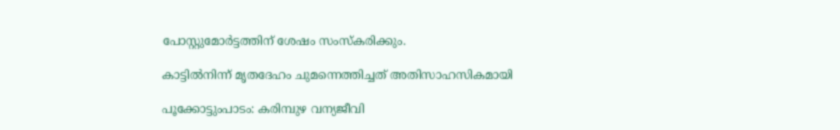പോസ്റ്റുമോർട്ടത്തിന് ശേഷം സംസ്കരിക്കും.

കാട്ടിൽനിന്ന് മൃതദേഹം ചുമന്നെത്തിച്ചത് അതിസാഹസികമായി

പൂക്കോട്ടുംപാടം: കരിമ്പുഴ വന്യജീവി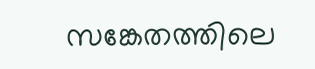സങ്കേതത്തിലെ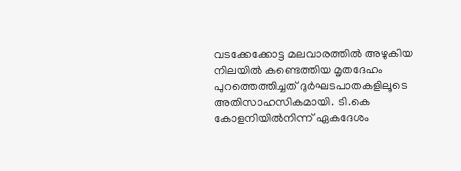വടക്കേക്കോട്ട മലവാരത്തിൽ അഴുകിയ നിലയിൽ കണ്ടെത്തിയ മൃതദേഹം പുറത്തെത്തിച്ചത് ദുർഘടപാതകളിലൂടെ അതിസാഹസികമായി. ടി.കെ കോളനിയിൽനിന്ന് ഏകദേശം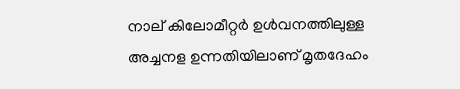നാല് കിലോമീറ്റർ ഉൾവനത്തിലുള്ള അച്ചനള ഉന്നതിയിലാണ് മൃതദേഹം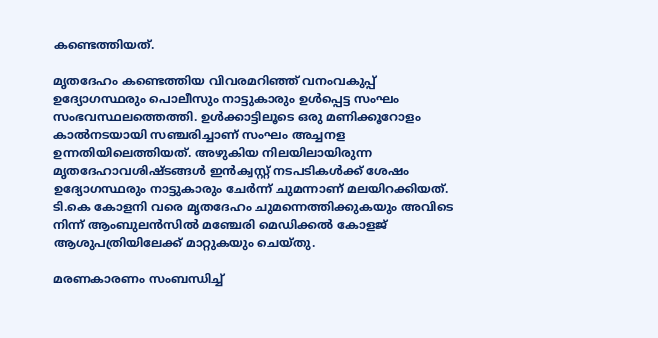കണ്ടെത്തിയത്.

മൃതദേഹം കണ്ടെത്തിയ വിവരമറിഞ്ഞ് വനംവകുപ്പ് ഉദ്യോഗസ്ഥരും പൊലീസും നാട്ടുകാരും ഉൾപ്പെട്ട സംഘം സംഭവസ്ഥലത്തെത്തി. ഉൾക്കാട്ടിലൂടെ ഒരു മണിക്കൂറോളം കാൽനടയായി സഞ്ചരിച്ചാണ് സംഘം അച്ചനള ഉന്നതിയിലെത്തിയത്. അഴുകിയ നിലയിലായിരുന്ന മൃതദേഹാവശിഷ്ടങ്ങൾ ഇൻക്വസ്റ്റ് നടപടികൾക്ക് ശേഷം ഉദ്യോഗസ്ഥരും നാട്ടുകാരും ചേർന്ന് ചുമന്നാണ് മലയിറക്കിയത്. ടി.കെ കോളനി വരെ മൃതദേഹം ചുമന്നെത്തിക്കുകയും അവിടെ നിന്ന് ആംബുലൻസിൽ മഞ്ചേരി മെഡിക്കൽ കോളജ് ആശുപത്രിയിലേക്ക് മാറ്റുകയും ചെയ്തു.

മരണകാരണം സംബന്ധിച്ച്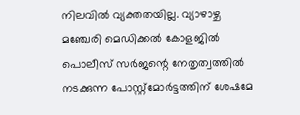നിലവിൽ വ്യക്തതയില്ല. വ്യാഴാഴ്ച മഞ്ചേരി മെഡിക്കൽ കോളജിൽ പൊലീസ് സർജന്റെ നേതൃത്വത്തിൽ നടക്കുന്ന പോസ്റ്റ്‌മോർട്ടത്തിന് ശേഷമേ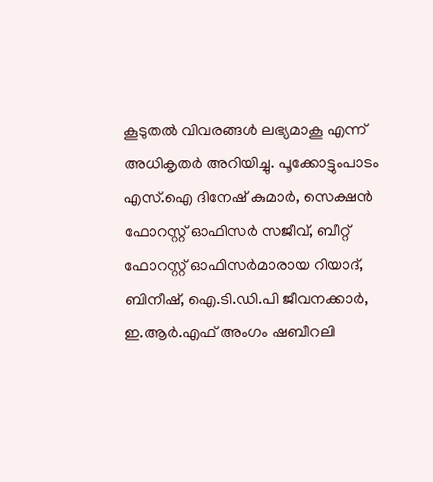കൂടുതൽ വിവരങ്ങൾ ലഭ്യമാകൂ എന്ന് അധികൃതർ അറിയിച്ചു. പൂക്കോട്ടുംപാടം എസ്.ഐ ദിനേഷ്‌ കുമാർ, സെക്ഷൻ ഫോറസ്റ്റ് ഓഫിസർ സജീവ്, ബീറ്റ് ഫോറസ്റ്റ് ഓഫിസർമാരായ റിയാദ്, ബിനീഷ്, ഐ.ടി.ഡി.പി ജീവനക്കാർ, ഇ.ആർ.എഫ് അംഗം ഷബീറലി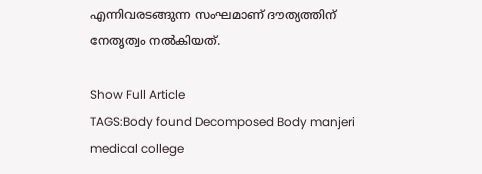എന്നിവരടങ്ങുന്ന സംഘമാണ് ദൗത്യത്തിന് നേതൃത്വം നൽകിയത്.

Show Full Article
TAGS:Body found Decomposed Body manjeri medical college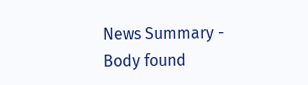News Summary - Body found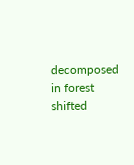decomposed in forest shifted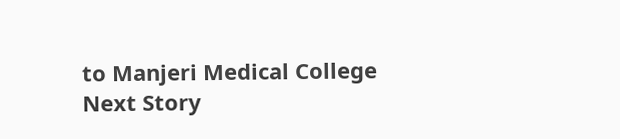to Manjeri Medical College
Next Story